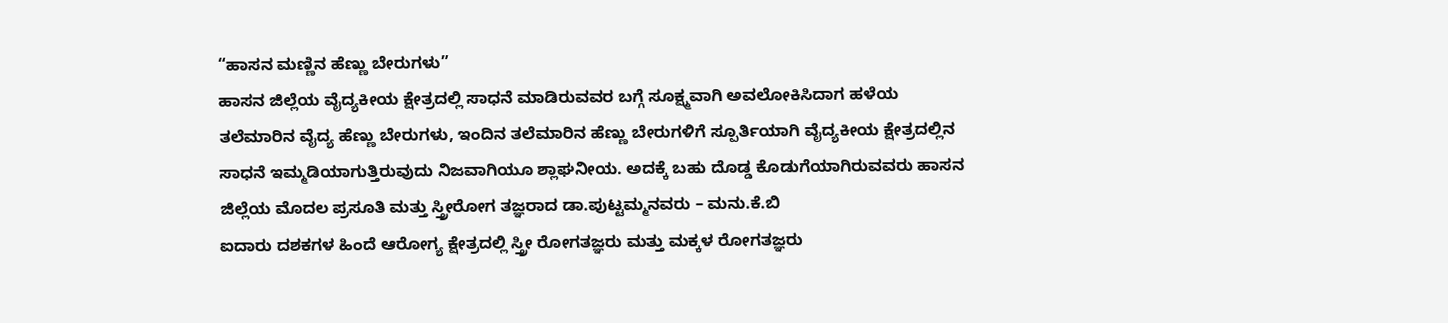“ಹಾಸನ ಮಣ್ಣಿನ ಹೆಣ್ಣು ಬೇರುಗಳು”
ಹಾಸನ ಜಿಲ್ಲೆಯ ವೈದ್ಯಕೀಯ ಕ್ಷೇತ್ರದಲ್ಲಿ ಸಾಧನೆ ಮಾಡಿರುವವರ ಬಗ್ಗೆ ಸೂಕ್ಷ್ಮವಾಗಿ ಅವಲೋಕಿಸಿದಾಗ ಹಳೆಯ ತಲೆಮಾರಿನ ವೈದ್ಯ ಹೆಣ್ಣು ಬೇರುಗಳು, ಇಂದಿನ ತಲೆಮಾರಿನ ಹೆಣ್ಣು ಬೇರುಗಳಿಗೆ ಸ್ಪೂರ್ತಿಯಾಗಿ ವೈದ್ಯಕೀಯ ಕ್ಷೇತ್ರದಲ್ಲಿನ ಸಾಧನೆ ಇಮ್ಮಡಿಯಾಗುತ್ತಿರುವುದು ನಿಜವಾಗಿಯೂ ಶ್ಲಾಘನೀಯ. ಅದಕ್ಕೆ ಬಹು ದೊಡ್ಡ ಕೊಡುಗೆಯಾಗಿರುವವರು ಹಾಸನ ಜಿಲ್ಲೆಯ ಮೊದಲ ಪ್ರಸೂತಿ ಮತ್ತು ಸ್ತ್ರೀರೋಗ ತಜ್ಞರಾದ ಡಾ.ಪುಟ್ಟಮ್ಮನವರು – ಮನು.ಕೆ.ಬಿ
ಐದಾರು ದಶಕಗಳ ಹಿಂದೆ ಆರೋಗ್ಯ ಕ್ಷೇತ್ರದಲ್ಲಿ ಸ್ತ್ರೀ ರೋಗತಜ್ಞರು ಮತ್ತು ಮಕ್ಕಳ ರೋಗತಜ್ಞರು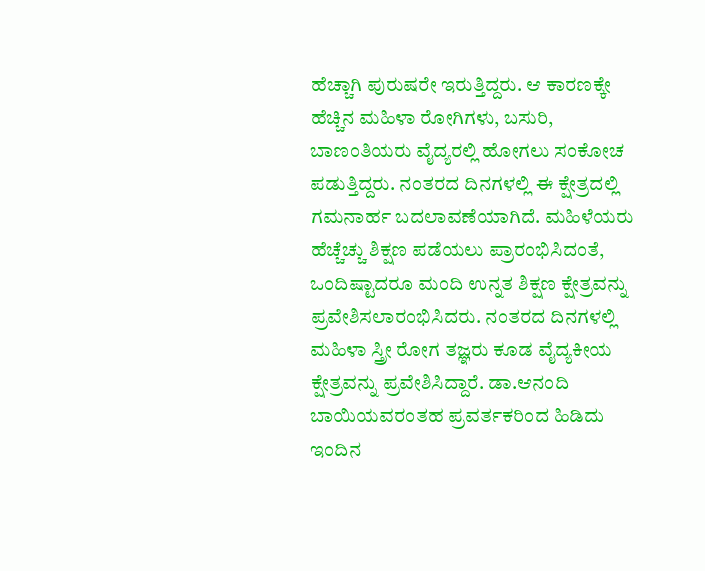ಹೆಚ್ಚಾಗಿ ಪುರುಷರೇ ಇರುತ್ತಿದ್ದರು. ಆ ಕಾರಣಕ್ಕೇ ಹೆಚ್ಚಿನ ಮಹಿಳಾ ರೋಗಿಗಳು, ಬಸುರಿ, ಬಾಣಂತಿಯರು ವೈದ್ಯರಲ್ಲಿ ಹೋಗಲು ಸಂಕೋಚ ಪಡುತ್ತಿದ್ದರು. ನಂತರದ ದಿನಗಳಲ್ಲಿ ಈ ಕ್ಷೇತ್ರದಲ್ಲಿ ಗಮನಾರ್ಹ ಬದಲಾವಣೆಯಾಗಿದೆ. ಮಹಿಳೆಯರು ಹೆಚ್ಚೆಚ್ಚು ಶಿಕ್ಷಣ ಪಡೆಯಲು ಪ್ರಾರಂಭಿಸಿದಂತೆ, ಒಂದಿಷ್ಟಾದರೂ ಮಂದಿ ಉನ್ನತ ಶಿಕ್ಷಣ ಕ್ಷೇತ್ರವನ್ನು ಪ್ರವೇಶಿಸಲಾರಂಭಿಸಿದರು. ನಂತರದ ದಿನಗಳಲ್ಲಿ ಮಹಿಳಾ ಸ್ತ್ರೀ ರೋಗ ತಜ್ಞರು ಕೂಡ ವೈದ್ಯಕೀಯ ಕ್ಷೇತ್ರವನ್ನು ಪ್ರವೇಶಿಸಿದ್ದಾರೆ. ಡಾ.ಆನಂದಿ ಬಾಯಿಯವರಂತಹ ಪ್ರವರ್ತಕರಿಂದ ಹಿಡಿದು ಇಂದಿನ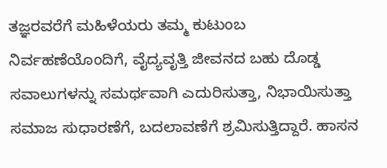ತಜ್ಞರವರೆಗೆ ಮಹಿಳೆಯರು ತಮ್ಮ ಕುಟುಂಬ ನಿರ್ವಹಣೆಯೊಂದಿಗೆ, ವೈದ್ಯವೃತ್ತಿ ಜೀವನದ ಬಹು ದೊಡ್ಡ ಸವಾಲುಗಳನ್ನು ಸಮರ್ಥವಾಗಿ ಎದುರಿಸುತ್ತಾ, ನಿಭಾಯಿಸುತ್ತಾ ಸಮಾಜ ಸುಧಾರಣೆಗೆ, ಬದಲಾವಣೆಗೆ ಶ್ರಮಿಸುತ್ತಿದ್ದಾರೆ. ಹಾಸನ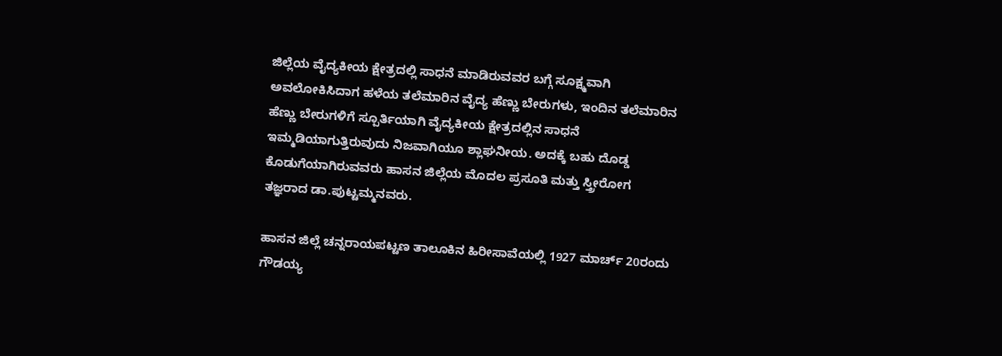ಜಿಲ್ಲೆಯ ವೈದ್ಯಕೀಯ ಕ್ಷೇತ್ರದಲ್ಲಿ ಸಾಧನೆ ಮಾಡಿರುವವರ ಬಗ್ಗೆ ಸೂಕ್ಷ್ಮವಾಗಿ ಅವಲೋಕಿಸಿದಾಗ ಹಳೆಯ ತಲೆಮಾರಿನ ವೈದ್ಯ ಹೆಣ್ಣು ಬೇರುಗಳು, ಇಂದಿನ ತಲೆಮಾರಿನ ಹೆಣ್ಣು ಬೇರುಗಳಿಗೆ ಸ್ಪೂರ್ತಿಯಾಗಿ ವೈದ್ಯಕೀಯ ಕ್ಷೇತ್ರದಲ್ಲಿನ ಸಾಧನೆ ಇಮ್ಮಡಿಯಾಗುತ್ತಿರುವುದು ನಿಜವಾಗಿಯೂ ಶ್ಲಾಘನೀಯ. ಅದಕ್ಕೆ ಬಹು ದೊಡ್ಡ ಕೊಡುಗೆಯಾಗಿರುವವರು ಹಾಸನ ಜಿಲ್ಲೆಯ ಮೊದಲ ಪ್ರಸೂತಿ ಮತ್ತು ಸ್ತ್ರೀರೋಗ ತಜ್ಞರಾದ ಡಾ.ಪುಟ್ಟಮ್ಮನವರು.

ಹಾಸನ ಜಿಲ್ಲೆ ಚನ್ನರಾಯಪಟ್ಟಣ ತಾಲೂಕಿನ ಹಿರೀಸಾವೆಯಲ್ಲಿ 1927 ಮಾರ್ಚ್ 20ರಂದು ಗೌಡಯ್ಯ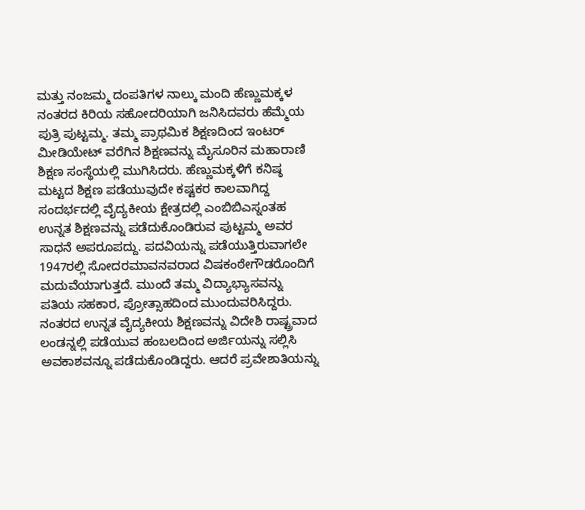ಮತ್ತು ನಂಜಮ್ಮ ದಂಪತಿಗಳ ನಾಲ್ಕು ಮಂದಿ ಹೆಣ್ಣುಮಕ್ಕಳ ನಂತರದ ಕಿರಿಯ ಸಹೋದರಿಯಾಗಿ ಜನಿಸಿದವರು ಹೆಮ್ಮೆಯ ಪುತ್ರಿ ಪುಟ್ಟಮ್ಮ. ತಮ್ಮ ಪ್ರಾಥಮಿಕ ಶಿಕ್ಷಣದಿಂದ ಇಂಟರ್ ಮೀಡಿಯೇಟ್ ವರೆಗಿನ ಶಿಕ್ಷಣವನ್ನು ಮೈಸೂರಿನ ಮಹಾರಾಣಿ ಶಿಕ್ಷಣ ಸಂಸ್ಥೆಯಲ್ಲಿ ಮುಗಿಸಿದರು. ಹೆಣ್ಣುಮಕ್ಕಳಿಗೆ ಕನಿಷ್ಠ ಮಟ್ಟದ ಶಿಕ್ಷಣ ಪಡೆಯುವುದೇ ಕಷ್ಟಕರ ಕಾಲವಾಗಿದ್ದ ಸಂದರ್ಭದಲ್ಲಿ ವೈದ್ಯಕೀಯ ಕ್ಷೇತ್ರದಲ್ಲಿ ಎಂಬಿಬಿಎಸ್ನಂತಹ ಉನ್ನತ ಶಿಕ್ಷಣವನ್ನು ಪಡೆದುಕೊಂಡಿರುವ ಪುಟ್ಟಮ್ಮ ಅವರ ಸಾಧನೆ ಅಪರೂಪದ್ದು. ಪದವಿಯನ್ನು ಪಡೆಯುತ್ತಿರುವಾಗಲೇ 1947ರಲ್ಲಿ ಸೋದರಮಾವನವರಾದ ವಿಷಕಂಠೇಗೌಡರೊಂದಿಗೆ ಮದುವೆಯಾಗುತ್ತದೆ. ಮುಂದೆ ತಮ್ಮ ವಿದ್ಯಾಭ್ಯಾಸವನ್ನು ಪತಿಯ ಸಹಕಾರ, ಪ್ರೋತ್ಸಾಹದಿಂದ ಮುಂದುವರಿಸಿದ್ದರು.
ನಂತರದ ಉನ್ನತ ವೈದ್ಯಕೀಯ ಶಿಕ್ಷಣವನ್ನು ವಿದೇಶಿ ರಾಷ್ಟ್ರವಾದ ಲಂಡನ್ನಲ್ಲಿ ಪಡೆಯುವ ಹಂಬಲದಿಂದ ಅರ್ಜಿಯನ್ನು ಸಲ್ಲಿಸಿ ಅವಕಾಶವನ್ನೂ ಪಡೆದುಕೊಂಡಿದ್ದರು. ಆದರೆ ಪ್ರವೇಶಾತಿಯನ್ನು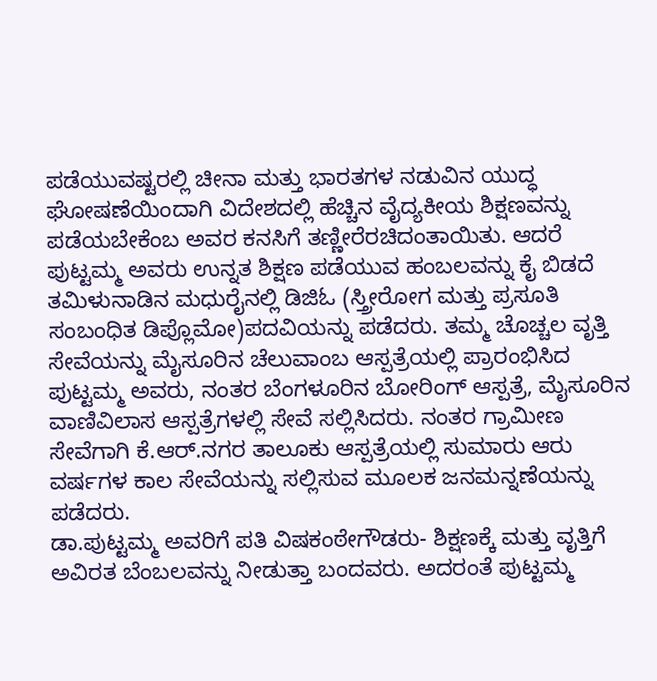ಪಡೆಯುವಷ್ಟರಲ್ಲಿ ಚೀನಾ ಮತ್ತು ಭಾರತಗಳ ನಡುವಿನ ಯುದ್ಧ ಘೋಷಣೆಯಿಂದಾಗಿ ವಿದೇಶದಲ್ಲಿ ಹೆಚ್ಚಿನ ವೈದ್ಯಕೀಯ ಶಿಕ್ಷಣವನ್ನು ಪಡೆಯಬೇಕೆಂಬ ಅವರ ಕನಸಿಗೆ ತಣ್ಣೀರೆರಚಿದಂತಾಯಿತು. ಆದರೆ ಪುಟ್ಟಮ್ಮ ಅವರು ಉನ್ನತ ಶಿಕ್ಷಣ ಪಡೆಯುವ ಹಂಬಲವನ್ನು ಕೈ ಬಿಡದೆ ತಮಿಳುನಾಡಿನ ಮಧುರೈನಲ್ಲಿ ಡಿಜಿಓ (ಸ್ತ್ರೀರೋಗ ಮತ್ತು ಪ್ರಸೂತಿ ಸಂಬಂಧಿತ ಡಿಪ್ಲೊಮೋ)ಪದವಿಯನ್ನು ಪಡೆದರು. ತಮ್ಮ ಚೊಚ್ಚಲ ವೃತ್ತಿ ಸೇವೆಯನ್ನು ಮೈಸೂರಿನ ಚೆಲುವಾಂಬ ಆಸ್ಪತ್ರೆಯಲ್ಲಿ ಪ್ರಾರಂಭಿಸಿದ ಪುಟ್ಟಮ್ಮ ಅವರು, ನಂತರ ಬೆಂಗಳೂರಿನ ಬೋರಿಂಗ್ ಆಸ್ಪತ್ರೆ, ಮೈಸೂರಿನ ವಾಣಿವಿಲಾಸ ಆಸ್ಪತ್ರೆಗಳಲ್ಲಿ ಸೇವೆ ಸಲ್ಲಿಸಿದರು. ನಂತರ ಗ್ರಾಮೀಣ ಸೇವೆಗಾಗಿ ಕೆ.ಆರ್.ನಗರ ತಾಲೂಕು ಆಸ್ಪತ್ರೆಯಲ್ಲಿ ಸುಮಾರು ಆರು ವರ್ಷಗಳ ಕಾಲ ಸೇವೆಯನ್ನು ಸಲ್ಲಿಸುವ ಮೂಲಕ ಜನಮನ್ನಣೆಯನ್ನು ಪಡೆದರು.
ಡಾ.ಪುಟ್ಟಮ್ಮ ಅವರಿಗೆ ಪತಿ ವಿಷಕಂಠೇಗೌಡರು- ಶಿಕ್ಷಣಕ್ಕೆ ಮತ್ತು ವೃತ್ತಿಗೆ ಅವಿರತ ಬೆಂಬಲವನ್ನು ನೀಡುತ್ತಾ ಬಂದವರು. ಅದರಂತೆ ಪುಟ್ಟಮ್ಮ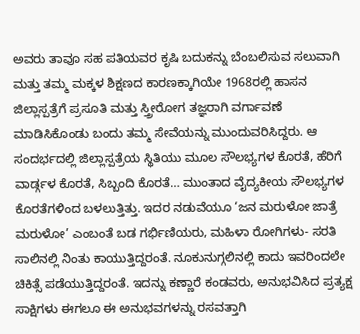ಅವರು ತಾವೂ ಸಹ ಪತಿಯವರ ಕೃಷಿ ಬದುಕನ್ನು ಬೆಂಬಲಿಸುವ ಸಲುವಾಗಿ ಮತ್ತು ತಮ್ಮ ಮಕ್ಕಳ ಶಿಕ್ಷಣದ ಕಾರಣಕ್ಕಾಗಿಯೇ 1968ರಲ್ಲಿ ಹಾಸನ ಜಿಲ್ಲಾಸ್ಪತ್ರೆಗೆ ಪ್ರಸೂತಿ ಮತ್ತು ಸ್ತ್ರೀರೋಗ ತಜ್ಞರಾಗಿ ವರ್ಗಾವಣೆ ಮಾಡಿಸಿಕೊಂಡು ಬಂದು ತಮ್ಮ ಸೇವೆಯನ್ನು ಮುಂದುವರಿಸಿದ್ದರು. ಆ ಸಂದರ್ಭದಲ್ಲಿ ಜಿಲ್ಲಾಸ್ಪತ್ರೆಯ ಸ್ಥಿತಿಯು ಮೂಲ ಸೌಲಭ್ಯಗಳ ಕೊರತೆ, ಹೆರಿಗೆ ವಾರ್ಡ್ಗಳ ಕೊರತೆ, ಸಿಬ್ಬಂದಿ ಕೊರತೆ… ಮುಂತಾದ ವೈದ್ಯಕೀಯ ಸೌಲಭ್ಯಗಳ ಕೊರತೆಗಳಿಂದ ಬಳಲುತ್ತಿತ್ತು. ಇದರ ನಡುವೆಯೂ ‘ಜನ ಮರುಳೋ ಜಾತ್ರೆ ಮರುಳೋ’ ಎಂಬಂತೆ ಬಡ ಗರ್ಭಿಣಿಯರು, ಮಹಿಳಾ ರೋಗಿಗಳು- ಸರತಿ ಸಾಲಿನಲ್ಲಿ ನಿಂತು ಕಾಯುತ್ತಿದ್ದರಂತೆ. ನೂಕುನುಗ್ಗಲಿನಲ್ಲಿ ಕಾದು ಇವರಿಂದಲೇ ಚಿಕಿತ್ಸೆ ಪಡೆಯುತ್ತಿದ್ದರಂತೆ. ಇದನ್ನು ಕಣ್ಣಾರೆ ಕಂಡವರು, ಅನುಭವಿಸಿದ ಪ್ರತ್ಯಕ್ಷ ಸಾಕ್ಷಿಗಳು ಈಗಲೂ ಈ ಅನುಭವಗಳನ್ನು ರಸವತ್ತಾಗಿ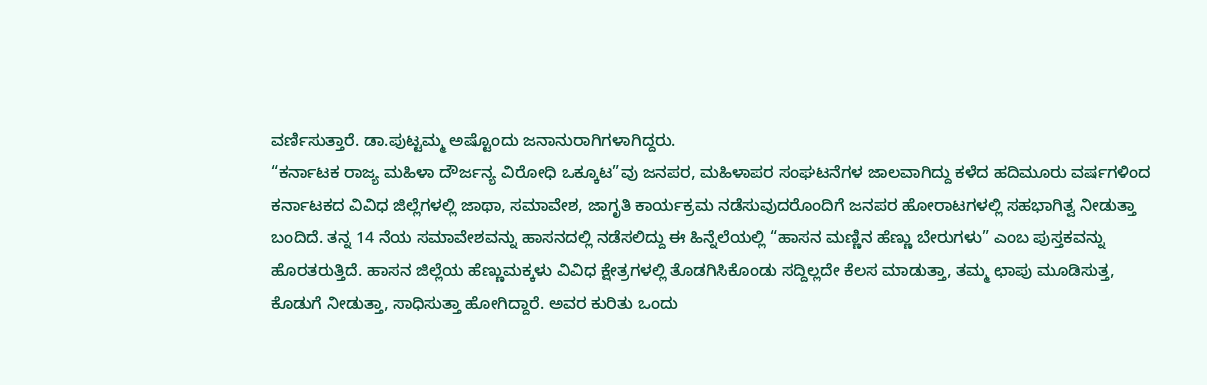ವರ್ಣಿಸುತ್ತಾರೆ. ಡಾ.ಪುಟ್ಟಮ್ಮ ಅಷ್ಟೊಂದು ಜನಾನುರಾಗಿಗಳಾಗಿದ್ದರು.
“ಕರ್ನಾಟಕ ರಾಜ್ಯ ಮಹಿಳಾ ದೌರ್ಜನ್ಯ ವಿರೋಧಿ ಒಕ್ಕೂಟ”ವು ಜನಪರ, ಮಹಿಳಾಪರ ಸಂಘಟನೆಗಳ ಜಾಲವಾಗಿದ್ದು ಕಳೆದ ಹದಿಮೂರು ವರ್ಷಗಳಿಂದ ಕರ್ನಾಟಕದ ವಿವಿಧ ಜಿಲ್ಲೆಗಳಲ್ಲಿ ಜಾಥಾ, ಸಮಾವೇಶ, ಜಾಗೃತಿ ಕಾರ್ಯಕ್ರಮ ನಡೆಸುವುದರೊಂದಿಗೆ ಜನಪರ ಹೋರಾಟಗಳಲ್ಲಿ ಸಹಭಾಗಿತ್ವ ನೀಡುತ್ತಾ ಬಂದಿದೆ. ತನ್ನ 14 ನೆಯ ಸಮಾವೇಶವನ್ನು ಹಾಸನದಲ್ಲಿ ನಡೆಸಲಿದ್ದು ಈ ಹಿನ್ನೆಲೆಯಲ್ಲಿ “ಹಾಸನ ಮಣ್ಣಿನ ಹೆಣ್ಣು ಬೇರುಗಳು” ಎಂಬ ಪುಸ್ತಕವನ್ನು ಹೊರತರುತ್ತಿದೆ. ಹಾಸನ ಜಿಲ್ಲೆಯ ಹೆಣ್ಣುಮಕ್ಕಳು ವಿವಿಧ ಕ್ಷೇತ್ರಗಳಲ್ಲಿ ತೊಡಗಿಸಿಕೊಂಡು ಸದ್ದಿಲ್ಲದೇ ಕೆಲಸ ಮಾಡುತ್ತಾ, ತಮ್ಮ ಛಾಪು ಮೂಡಿಸುತ್ತ, ಕೊಡುಗೆ ನೀಡುತ್ತಾ, ಸಾಧಿಸುತ್ತಾ ಹೋಗಿದ್ದಾರೆ. ಅವರ ಕುರಿತು ಒಂದು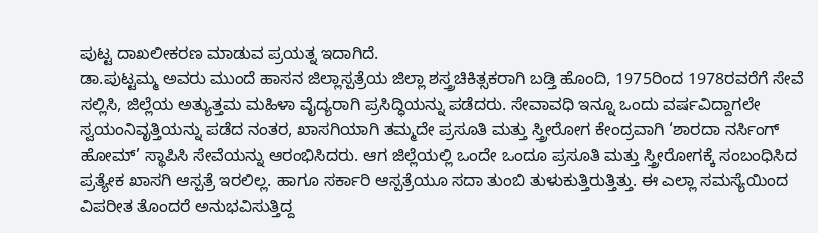ಪುಟ್ಟ ದಾಖಲೀಕರಣ ಮಾಡುವ ಪ್ರಯತ್ನ ಇದಾಗಿದೆ.
ಡಾ.ಪುಟ್ಟಮ್ಮ ಅವರು ಮುಂದೆ ಹಾಸನ ಜಿಲ್ಲಾಸ್ಪತ್ರೆಯ ಜಿಲ್ಲಾ ಶಸ್ತ್ರಚಿಕಿತ್ಸಕರಾಗಿ ಬಡ್ತಿ ಹೊಂದಿ, 1975ರಿಂದ 1978ರವರೆಗೆ ಸೇವೆ ಸಲ್ಲಿಸಿ, ಜಿಲ್ಲೆಯ ಅತ್ಯುತ್ತಮ ಮಹಿಳಾ ವೈದ್ಯರಾಗಿ ಪ್ರಸಿದ್ಧಿಯನ್ನು ಪಡೆದರು. ಸೇವಾವಧಿ ಇನ್ನೂ ಒಂದು ವರ್ಷವಿದ್ದಾಗಲೇ ಸ್ವಯಂನಿವೃತ್ತಿಯನ್ನು ಪಡೆದ ನಂತರ, ಖಾಸಗಿಯಾಗಿ ತಮ್ಮದೇ ಪ್ರಸೂತಿ ಮತ್ತು ಸ್ತ್ರೀರೋಗ ಕೇಂದ್ರವಾಗಿ ‘ಶಾರದಾ ನರ್ಸಿಂಗ್ ಹೋಮ್’ ಸ್ಥಾಪಿಸಿ ಸೇವೆಯನ್ನು ಆರಂಭಿಸಿದರು. ಆಗ ಜಿಲ್ಲೆಯಲ್ಲಿ ಒಂದೇ ಒಂದೂ ಪ್ರಸೂತಿ ಮತ್ತು ಸ್ತ್ರೀರೋಗಕ್ಕೆ ಸಂಬಂಧಿಸಿದ ಪ್ರತ್ಯೇಕ ಖಾಸಗಿ ಆಸ್ಪತ್ರೆ ಇರಲಿಲ್ಲ. ಹಾಗೂ ಸರ್ಕಾರಿ ಆಸ್ಪತ್ರೆಯೂ ಸದಾ ತುಂಬಿ ತುಳುಕುತ್ತಿರುತ್ತಿತ್ತು. ಈ ಎಲ್ಲಾ ಸಮಸ್ಯೆಯಿಂದ ವಿಪರೀತ ತೊಂದರೆ ಅನುಭವಿಸುತ್ತಿದ್ದ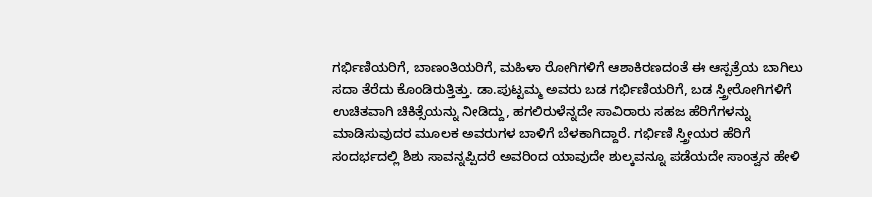ಗರ್ಭಿಣಿಯರಿಗೆ, ಬಾಣಂತಿಯರಿಗೆ, ಮಹಿಳಾ ರೋಗಿಗಳಿಗೆ ಆಶಾಕಿರಣದಂತೆ ಈ ಆಸ್ಪತ್ರೆಯ ಬಾಗಿಲು ಸದಾ ತೆರೆದು ಕೊಂಡಿರುತ್ತಿತ್ತು. ಡಾ.ಪುಟ್ಟಮ್ಮ ಅವರು ಬಡ ಗರ್ಭಿಣಿಯರಿಗೆ, ಬಡ ಸ್ತ್ರೀರೋಗಿಗಳಿಗೆ ಉಚಿತವಾಗಿ ಚಿಕಿತ್ಸೆಯನ್ನು ನೀಡಿದ್ದು, ಹಗಲಿರುಳೆನ್ನದೇ ಸಾವಿರಾರು ಸಹಜ ಹೆರಿಗೆಗಳನ್ನು ಮಾಡಿಸುವುದರ ಮೂಲಕ ಅವರುಗಳ ಬಾಳಿಗೆ ಬೆಳಕಾಗಿದ್ದಾರೆ. ಗರ್ಭಿಣಿ ಸ್ತ್ರೀಯರ ಹೆರಿಗೆ ಸಂದರ್ಭದಲ್ಲಿ ಶಿಶು ಸಾವನ್ನಪ್ಪಿದರೆ ಅವರಿಂದ ಯಾವುದೇ ಶುಲ್ಕವನ್ನೂ ಪಡೆಯದೇ ಸಾಂತ್ವನ ಹೇಳಿ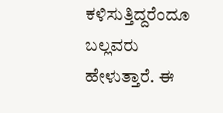ಕಳಿಸುತ್ತಿದ್ದರೆಂದೂ ಬಲ್ಲವರು ಹೇಳುತ್ತಾರೆ. ಈ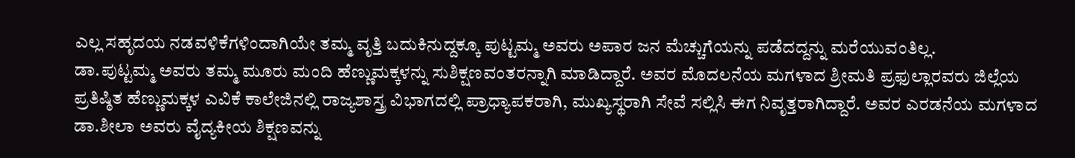ಎಲ್ಲ ಸಹೃದಯ ನಡವಳಿಕೆಗಳಿಂದಾಗಿಯೇ ತಮ್ಮ ವೃತ್ತಿ ಬದುಕಿನುದ್ದಕ್ಕೂ ಪುಟ್ಟಮ್ಮ ಅವರು ಅಪಾರ ಜನ ಮೆಚ್ಚುಗೆಯನ್ನು ಪಡೆದದ್ದನ್ನು ಮರೆಯುವಂತಿಲ್ಲ.
ಡಾ.ಪುಟ್ಟಮ್ಮ ಅವರು ತಮ್ಮ ಮೂರು ಮಂದಿ ಹೆಣ್ಣುಮಕ್ಕಳನ್ನು ಸುಶಿಕ್ಷಣವಂತರನ್ನಾಗಿ ಮಾಡಿದ್ದಾರೆ. ಅವರ ಮೊದಲನೆಯ ಮಗಳಾದ ಶ್ರೀಮತಿ ಪ್ರಫುಲ್ಲಾರವರು ಜಿಲ್ಲೆಯ ಪ್ರತಿಷ್ಠಿತ ಹೆಣ್ಣುಮಕ್ಕಳ ಎವಿಕೆ ಕಾಲೇಜಿನಲ್ಲಿ ರಾಜ್ಯಶಾಸ್ತ್ರ ವಿಭಾಗದಲ್ಲಿ ಪ್ರಾಧ್ಯಾಪಕರಾಗಿ, ಮುಖ್ಯಸ್ಥರಾಗಿ ಸೇವೆ ಸಲ್ಲಿಸಿ ಈಗ ನಿವೃತ್ತರಾಗಿದ್ದಾರೆ. ಅವರ ಎರಡನೆಯ ಮಗಳಾದ ಡಾ.ಶೀಲಾ ಅವರು ವೈದ್ಯಕೀಯ ಶಿಕ್ಷಣವನ್ನು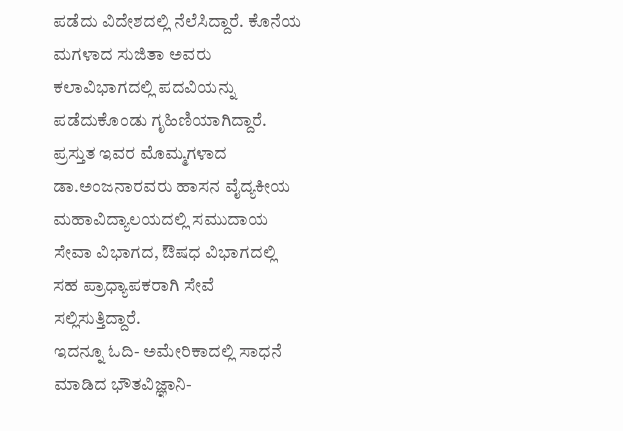ಪಡೆದು ವಿದೇಶದಲ್ಲಿ ನೆಲೆಸಿದ್ದಾರೆ. ಕೊನೆಯ ಮಗಳಾದ ಸುಜಿತಾ ಅವರು ಕಲಾವಿಭಾಗದಲ್ಲಿ ಪದವಿಯನ್ನು ಪಡೆದುಕೊಂಡು ಗೃಹಿಣಿಯಾಗಿದ್ದಾರೆ. ಪ್ರಸ್ತುತ ಇವರ ಮೊಮ್ಮಗಳಾದ ಡಾ.ಅಂಜನಾರವರು ಹಾಸನ ವೈದ್ಯಕೀಯ ಮಹಾವಿದ್ಯಾಲಯದಲ್ಲಿ ಸಮುದಾಯ ಸೇವಾ ವಿಭಾಗದ, ಔಷಧ ವಿಭಾಗದಲ್ಲಿ ಸಹ ಪ್ರಾಧ್ಯಾಪಕರಾಗಿ ಸೇವೆ ಸಲ್ಲಿಸುತ್ತಿದ್ದಾರೆ.
ಇದನ್ನೂ ಓದಿ- ಅಮೇರಿಕಾದಲ್ಲಿ ಸಾಧನೆ ಮಾಡಿದ ಭೌತವಿಜ್ಞಾನಿ-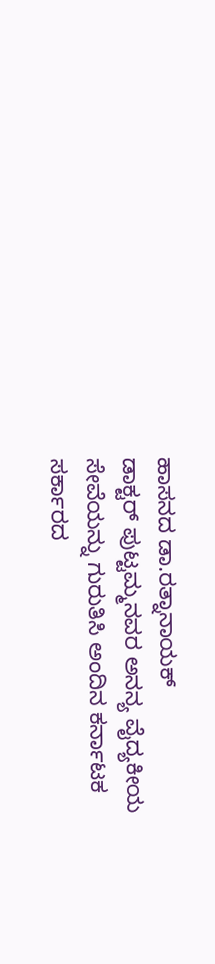ಹಾಸನದ ಡಾ.ರತ್ನಾನಾಯಕ್
ಡಾಕ್ಟರ್ ಪುಟ್ಟಮ್ಮನವರ ಅನನ್ಯ ವೈದ್ಯಕೀಯ ಸೇವೆಯನ್ನು ಗುರುತಿಸಿ ಅಂದಿನ ಕರ್ನಾಟಕ ಸರ್ಕಾರದ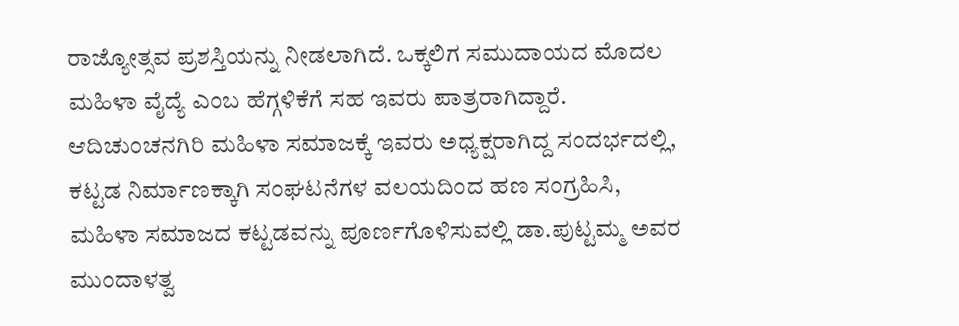ರಾಜ್ಯೋತ್ಸವ ಪ್ರಶಸ್ತಿಯನ್ನು ನೀಡಲಾಗಿದೆ. ಒಕ್ಕಲಿಗ ಸಮುದಾಯದ ಮೊದಲ ಮಹಿಳಾ ವೈದ್ಯೆ ಎಂಬ ಹೆಗ್ಗಳಿಕೆಗೆ ಸಹ ಇವರು ಪಾತ್ರರಾಗಿದ್ದಾರೆ. ಆದಿಚುಂಚನಗಿರಿ ಮಹಿಳಾ ಸಮಾಜಕ್ಕೆ ಇವರು ಅಧ್ಯಕ್ಷರಾಗಿದ್ದ ಸಂದರ್ಭದಲ್ಲಿ, ಕಟ್ಟಡ ನಿರ್ಮಾಣಕ್ಕಾಗಿ ಸಂಘಟನೆಗಳ ವಲಯದಿಂದ ಹಣ ಸಂಗ್ರಹಿಸಿ, ಮಹಿಳಾ ಸಮಾಜದ ಕಟ್ಟಡವನ್ನು ಪೂರ್ಣಗೊಳಿಸುವಲ್ಲಿ ಡಾ.ಪುಟ್ಟಮ್ಮ ಅವರ ಮುಂದಾಳತ್ವ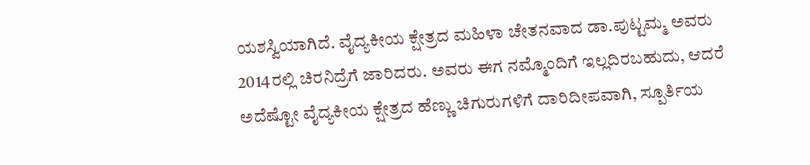ಯಶಸ್ವಿಯಾಗಿದೆ. ವೈದ್ಯಕೀಯ ಕ್ಷೇತ್ರದ ಮಹಿಳಾ ಚೇತನವಾದ ಡಾ.ಪುಟ್ಟಮ್ಮ ಅವರು 2014ರಲ್ಲಿ ಚಿರನಿದ್ರೆಗೆ ಜಾರಿದರು. ಅವರು ಈಗ ನಮ್ಮೊಂದಿಗೆ ಇಲ್ಲದಿರಬಹುದು, ಆದರೆ ಅದೆಷ್ಟೋ ವೈದ್ಯಕೀಯ ಕ್ಷೇತ್ರದ ಹೆಣ್ಣು ಚಿಗುರುಗಳಿಗೆ ದಾರಿದೀಪವಾಗಿ, ಸ್ಪೂರ್ತಿಯ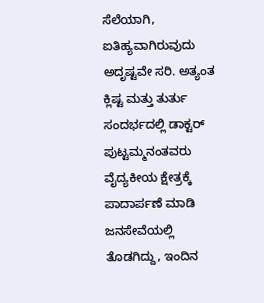ಸೆಲೆಯಾಗಿ, ಐತಿಹ್ಯವಾಗಿರುವುದು ಅದೃಷ್ಟವೇ ಸರಿ. ಅತ್ಯಂತ ಕ್ಲಿಷ್ಟ ಮತ್ತು ತುರ್ತು ಸಂದರ್ಭದಲ್ಲಿ ಡಾಕ್ಟರ್ ಪುಟ್ಟಮ್ಮನಂತವರು ವೈದ್ಯಕೀಯ ಕ್ಷೇತ್ರಕ್ಕೆ ಪಾದಾರ್ಪಣೆ ಮಾಡಿ ಜನಸೇವೆಯಲ್ಲಿ ತೊಡಗಿದ್ದು, ಇಂದಿನ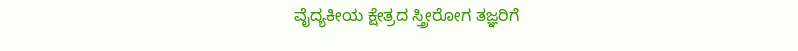ವೈದ್ಯಕೀಯ ಕ್ಷೇತ್ರದ ಸ್ತ್ರೀರೋಗ ತಜ್ಞರಿಗೆ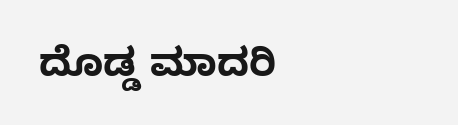ದೊಡ್ಡ ಮಾದರಿ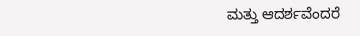ಮತ್ತು ಆದರ್ಶವೆಂದರೆ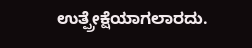ಉತ್ಪ್ರೇಕ್ಷೆಯಾಗಲಾರದು.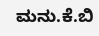ಮನು.ಕೆ.ಬಿ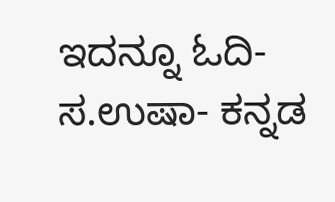ಇದನ್ನೂ ಓದಿ- ಸ.ಉಷಾ- ಕನ್ನಡ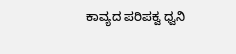ಕಾವ್ಯದ ಪರಿಪಕ್ವ ಧ್ವನಿ